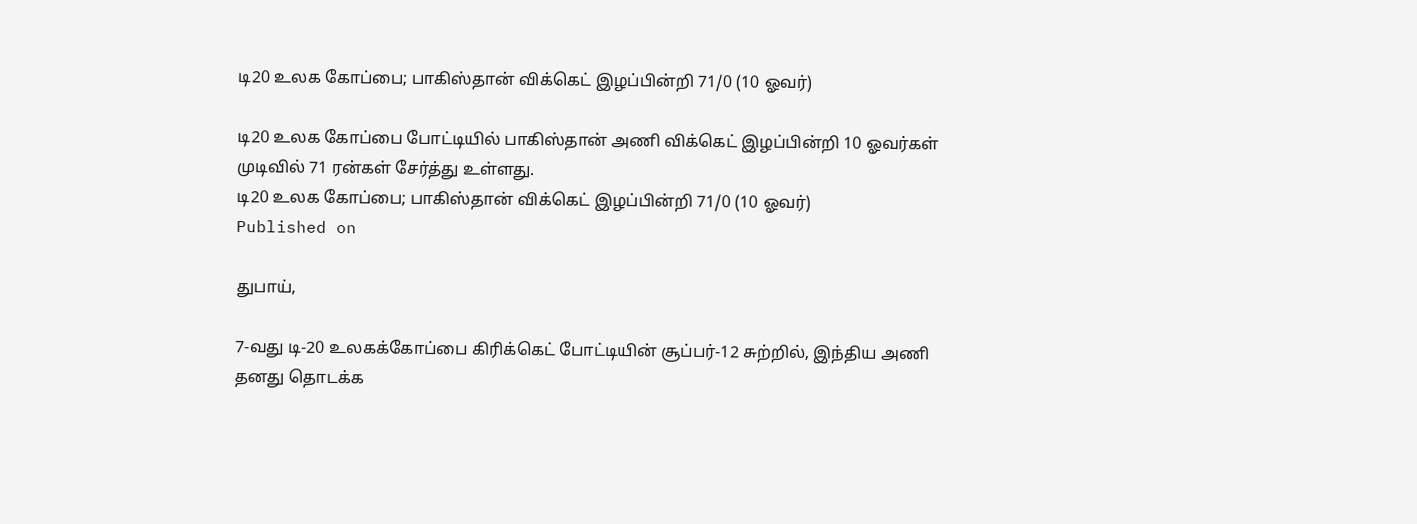டி20 உலக கோப்பை; பாகிஸ்தான் விக்கெட் இழப்பின்றி 71/0 (10 ஓவர்)

டி20 உலக கோப்பை போட்டியில் பாகிஸ்தான் அணி விக்கெட் இழப்பின்றி 10 ஓவர்கள் முடிவில் 71 ரன்கள் சேர்த்து உள்ளது.
டி20 உலக கோப்பை; பாகிஸ்தான் விக்கெட் இழப்பின்றி 71/0 (10 ஓவர்)
Published on

துபாய்,

7-வது டி-20 உலகக்கோப்பை கிரிக்கெட் போட்டியின் சூப்பர்-12 சுற்றில், இந்திய அணி தனது தொடக்க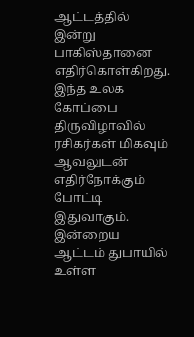ஆட்டத்தில் இன்று பாகிஸ்தானை எதிர்கொள்கிறது. இந்த உலக கோப்பை திருவிழாவில் ரசிகர்கள் மிகவும் ஆவலுடன் எதிர்நோக்கும் போட்டி இதுவாகும். இன்றைய ஆட்டம் துபாயில் உள்ள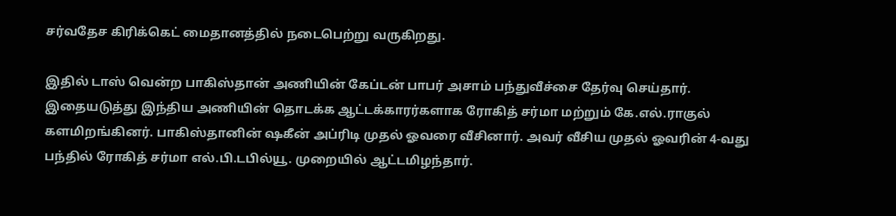சர்வதேச கிரிக்கெட் மைதானத்தில் நடைபெற்று வருகிறது.

இதில் டாஸ் வென்ற பாகிஸ்தான் அணியின் கேப்டன் பாபர் அசாம் பந்துவீச்சை தேர்வு செய்தார். இதையடுத்து இந்திய அணியின் தொடக்க ஆட்டக்காரர்களாக ரோகித் சர்மா மற்றும் கே.எல்.ராகுல் களமிறங்கினர். பாகிஸ்தானின் ஷகீன் அப்ரிடி முதல் ஓவரை வீசினார். அவர் வீசிய முதல் ஓவரின் 4-வது பந்தில் ரோகித் சர்மா எல்.பி.டபில்யூ. முறையில் ஆட்டமிழந்தார்.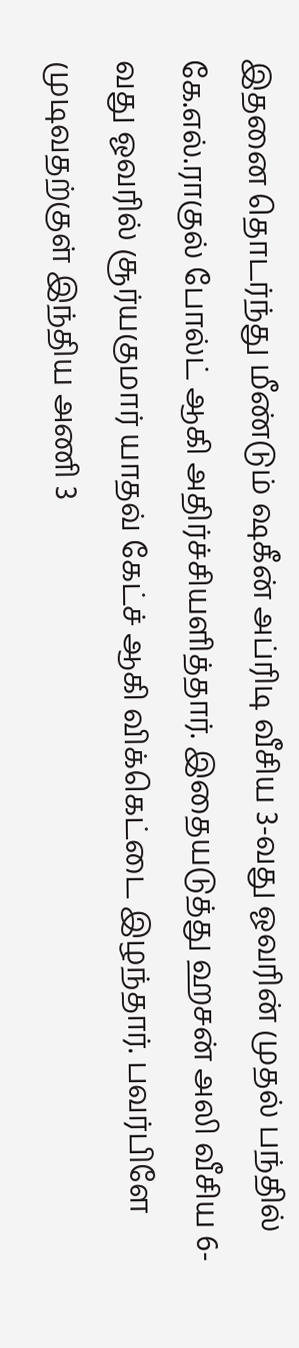இதனை தொடர்ந்து மீண்டும் ஷகீன் அப்ரிடி வீசிய 3-வது ஓவரின் முதல் பந்தில் கே.எல்.ராகுல் போல்ட் ஆகி அதிர்ச்சியளித்தார். இதையடுத்து ஹசன் அலி வீசிய 6-வது ஓவரில் சூர்யகுமார் யாதவ் கேட்ச் ஆகி விக்கெட்டை இழந்தார். பவர்பிளே முடிவதற்குள் இந்திய அணி 3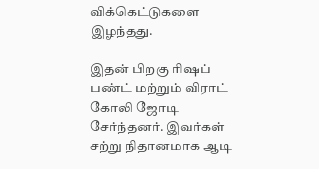விக்கெட்டுகளை இழந்தது.

இதன் பிறகு ரிஷப் பண்ட் மற்றும் விராட் கோலி ஜோடி சேர்ந்தனர். இவர்கள் சற்று நிதானமாக ஆடி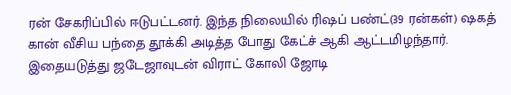ரன் சேகரிப்பில் ஈடுபட்டனர். இந்த நிலையில் ரிஷப் பண்ட்(39 ரன்கள்) ஷகத் கான் வீசிய பந்தை தூக்கி அடித்த போது கேட்ச் ஆகி ஆட்டமிழந்தார். இதையடுத்து ஜடேஜாவுடன் விராட் கோலி ஜோடி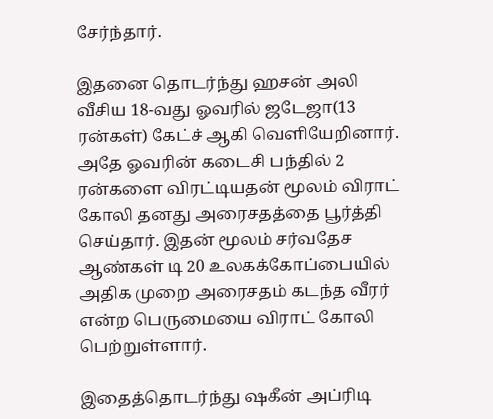சேர்ந்தார்.

இதனை தொடர்ந்து ஹசன் அலி வீசிய 18-வது ஓவரில் ஜடேஜா(13 ரன்கள்) கேட்ச் ஆகி வெளியேறினார். அதே ஓவரின் கடைசி பந்தில் 2 ரன்களை விரட்டியதன் மூலம் விராட் கோலி தனது அரைசதத்தை பூர்த்தி செய்தார். இதன் மூலம் சர்வதேச ஆண்கள் டி 20 உலகக்கோப்பையில் அதிக முறை அரைசதம் கடந்த வீரர் என்ற பெருமையை விராட் கோலி பெற்றுள்ளார்.

இதைத்தொடர்ந்து ஷகீன் அப்ரிடி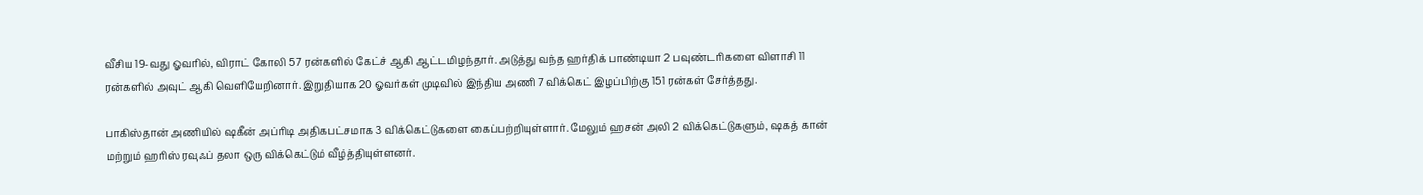வீசிய 19-வது ஓவரில், விராட் கோலி 57 ரன்களில் கேட்ச் ஆகி ஆட்டமிழந்தார். அடுத்து வந்த ஹர்திக் பாண்டியா 2 பவுண்டரிகளை விளாசி 11 ரன்களில் அவுட் ஆகி வெளியேறினார். இறுதியாக 20 ஓவர்கள் முடிவில் இந்திய அணி 7 விக்கெட் இழப்பிற்கு 151 ரன்கள் சேர்த்தது.

பாகிஸ்தான் அணியில் ஷகீன் அப்ரிடி அதிகபட்சமாக 3 விக்கெட்டுகளை கைப்பற்றியுள்ளார். மேலும் ஹசன் அலி 2 விக்கெட்டுகளும், ஷகத் கான் மற்றும் ஹரிஸ் ரவுஃப் தலா ஒரு விக்கெட்டும் வீழ்த்தியுள்ளனர்.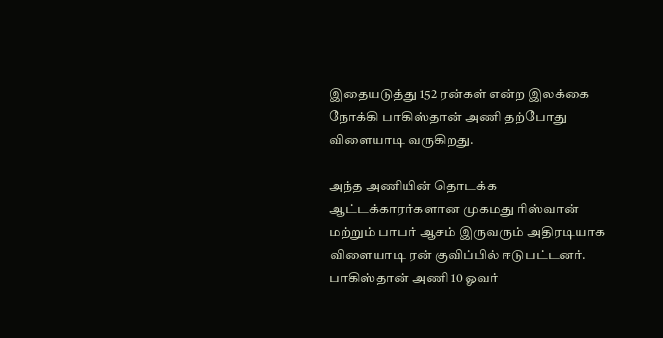இதையடுத்து 152 ரன்கள் என்ற இலக்கை நோக்கி பாகிஸ்தான் அணி தற்போது விளையாடி வருகிறது.

அந்த அணியின் தொடக்க ஆட்டக்காரர்களான முகமது ரிஸ்வான் மற்றும் பாபர் ஆசம் இருவரும் அதிரடியாக விளையாடி ரன் குவிப்பில் ஈடுபட்டனர். பாகிஸ்தான் அணி 10 ஓவர்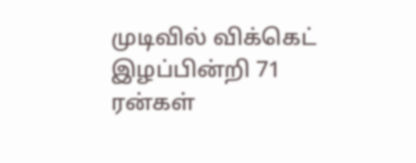முடிவில் விக்கெட் இழப்பின்றி 71 ரன்கள்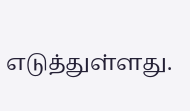எடுத்துள்ளது.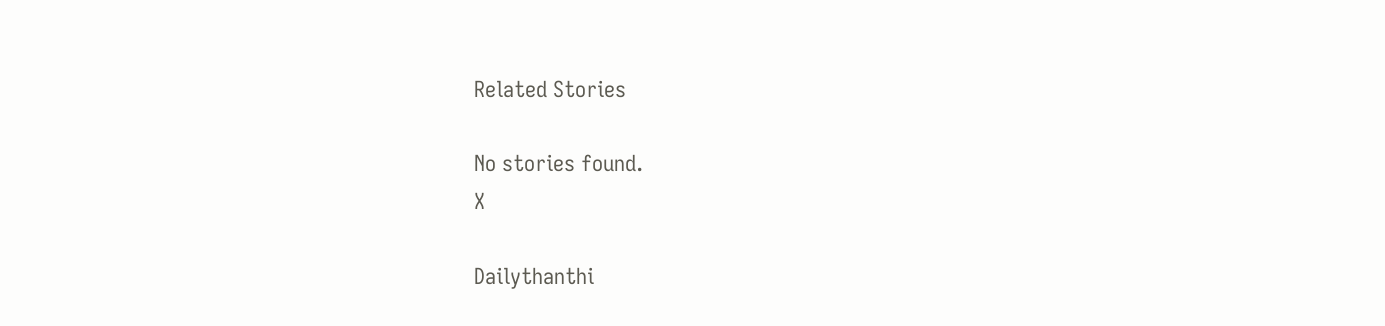Related Stories

No stories found.
X

Dailythanthi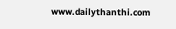www.dailythanthi.com